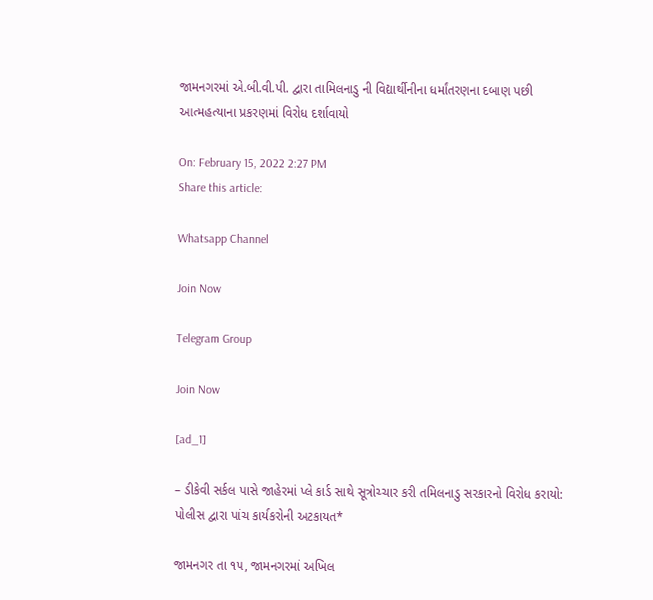જામનગરમાં એ.બી.વી.પી. દ્વારા તામિલનાડુ ની વિદ્યાર્થીનીના ધર્માંતરણના દબાણ પછી આત્મહત્યાના પ્રકરણમાં વિરોધ દર્શાવાયો

On: February 15, 2022 2:27 PM
Share this article:

Whatsapp Channel

Join Now

Telegram Group

Join Now

[ad_1]

– ડીકેવી સર્કલ પાસે જાહેરમાં પ્લે કાર્ડ સાથે સૂત્રોચ્ચાર કરી તમિલનાડુ સરકારનો વિરોધ કરાયો: પોલીસ દ્વારા પાંચ કાર્યકરોની અટકાયત*

જામનગર તા ૧૫, જામનગરમાં અખિલ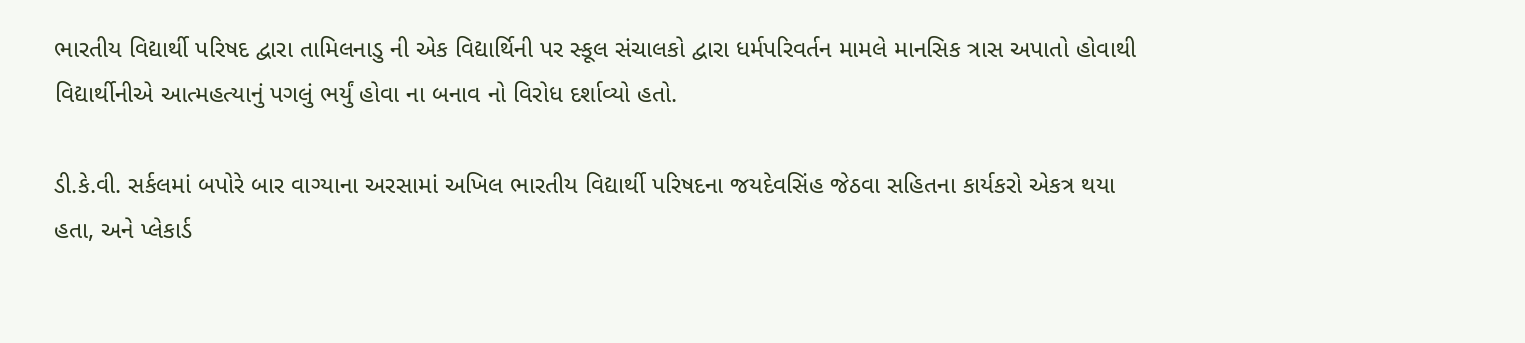ભારતીય વિદ્યાર્થી પરિષદ દ્વારા તામિલનાડુ ની એક વિદ્યાર્થિની પર સ્કૂલ સંચાલકો દ્વારા ધર્મપરિવર્તન મામલે માનસિક ત્રાસ અપાતો હોવાથી વિદ્યાર્થીનીએ આત્મહત્યાનું પગલું ભર્યું હોવા ના બનાવ નો વિરોધ દર્શાવ્યો હતો.

ડી.કે.વી. સર્કલમાં બપોરે બાર વાગ્યાના અરસામાં અખિલ ભારતીય વિદ્યાર્થી પરિષદના જયદેવસિંહ જેઠવા સહિતના કાર્યકરો એકત્ર થયા હતા, અને પ્લેકાર્ડ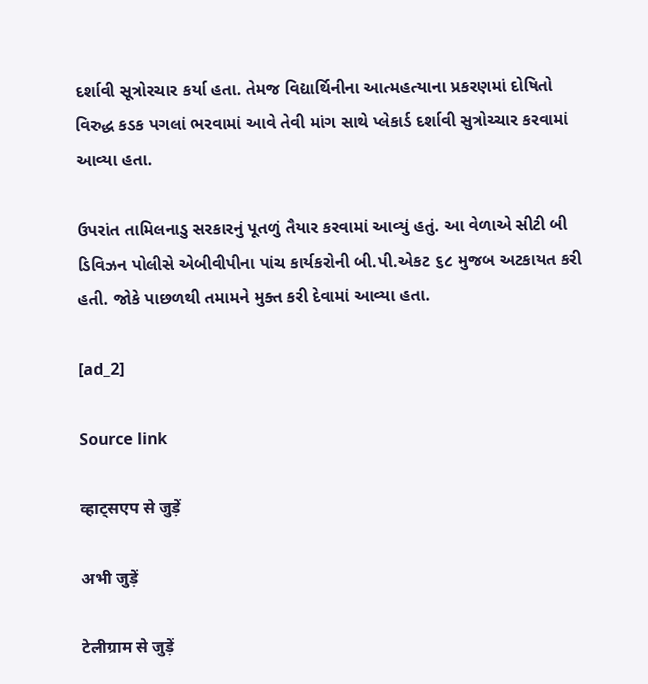દર્શાવી સૂત્રોરચાર કર્યા હતા. તેમજ વિદ્યાર્થિનીના આત્મહત્યાના પ્રકરણમાં દોષિતો વિરુદ્ધ કડક પગલાં ભરવામાં આવે તેવી માંગ સાથે પ્લેકાર્ડ દર્શાવી સુત્રોચ્ચાર કરવામાં આવ્યા હતા.

ઉપરાંત તામિલનાડુ સરકારનું પૂતળું તૈયાર કરવામાં આવ્યું હતું. આ વેળાએ સીટી બી ડિવિઝન પોલીસે એબીવીપીના પાંચ કાર્યકરોની બી.પી.એકટ ૬૮ મુજબ અટકાયત કરી હતી. જોકે પાછળથી તમામને મુક્ત કરી દેવામાં આવ્યા હતા.

[ad_2]

Source link

व्हाट्सएप से जुड़ें

अभी जुड़ें

टेलीग्राम से जुड़ें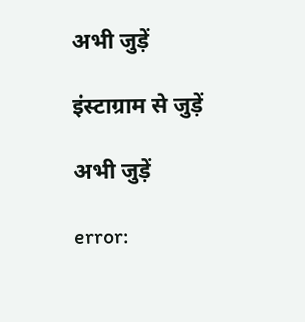अभी जुड़ें

इंस्टाग्राम से जुड़ें

अभी जुड़ें

error: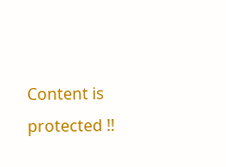Content is protected !!